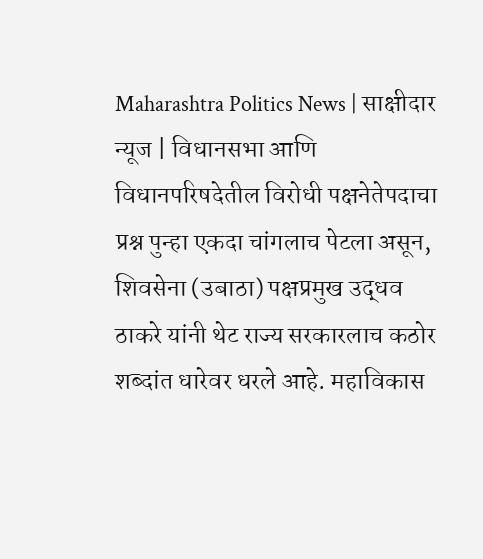Maharashtra Politics News | साक्षीदार न्यूज | विधानसभा आणि विधानपरिषदेतील विरोधी पक्षनेतेपदाचा प्रश्न पुन्हा एकदा चांगलाच पेटला असून, शिवसेना (उबाठा) पक्षप्रमुख उद्धव ठाकरे यांनी थेट राज्य सरकारलाच कठोर शब्दांत धारेवर धरले आहे. महाविकास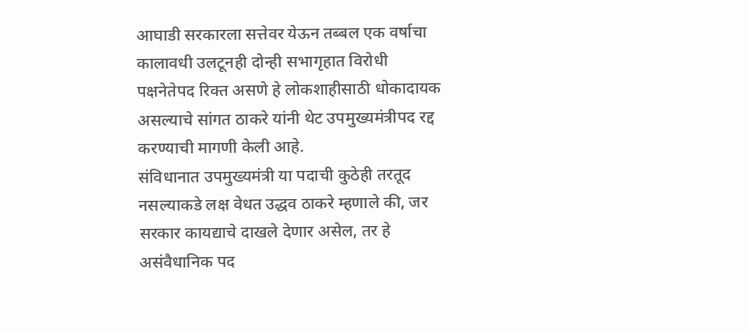आघाडी सरकारला सत्तेवर येऊन तब्बल एक वर्षाचा कालावधी उलटूनही दोन्ही सभागृहात विरोधी पक्षनेतेपद रिक्त असणे हे लोकशाहीसाठी धोकादायक असल्याचे सांगत ठाकरे यांनी थेट उपमुख्यमंत्रीपद रद्द करण्याची मागणी केली आहे.
संविधानात उपमुख्यमंत्री या पदाची कुठेही तरतूद नसल्याकडे लक्ष वेधत उद्धव ठाकरे म्हणाले की, जर सरकार कायद्याचे दाखले देणार असेल, तर हे असंवैधानिक पद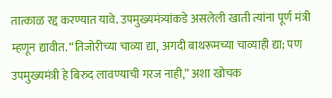तात्काळ रद्द करण्यात यावे. उपमुख्यमंत्र्यांकडे असलेली खाती त्यांना पूर्ण मंत्री म्हणून द्यावीत. “तिजोरीच्या चाव्या द्या, अगदी बाथरूमच्या चाव्याही द्या; पण उपमुख्यमंत्री हे बिरुद लावण्याची गरज नाही,” अशा खोचक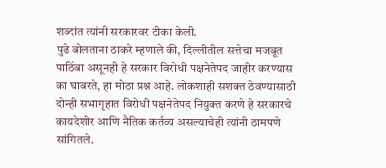शब्दांत त्यांनी सरकारवर टीका केली.
पुढे बोलताना ठाकरे म्हणाले की, दिल्लीतील सत्तेचा मजबूत पाठिंबा असूनही हे सरकार विरोधी पक्षनेतेपद जाहीर करण्यास का घाबरते, हा मोठा प्रश्न आहे. लोकशाही सशक्त ठेवण्यासाठी दोन्ही सभागृहात विरोधी पक्षनेतेपद नियुक्त करणे हे सरकारचे कायदेशीर आणि नैतिक कर्तव्य असल्याचेही त्यांनी ठामपणे सांगितले.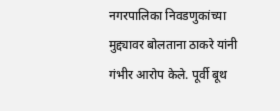नगरपालिका निवडणुकांच्या मुद्द्यावर बोलताना ठाकरे यांनी गंभीर आरोप केले. पूर्वी बूथ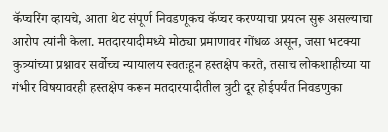कॅप्चरिंग व्हायचे, आता थेट संपूर्ण निवडणूकच कॅप्चर करण्याचा प्रयत्न सुरू असल्याचा आरोप त्यांनी केला. मतदारयादीमध्ये मोठ्या प्रमाणावर गोंधळ असून, जसा भटक्या कुत्र्यांच्या प्रश्नावर सर्वोच्च न्यायालय स्वतःहून हस्तक्षेप करते, तसाच लोकशाहीच्या या गंभीर विषयावरही हस्तक्षेप करून मतदारयादीतील त्रुटी दूर होईपर्यंत निवडणुका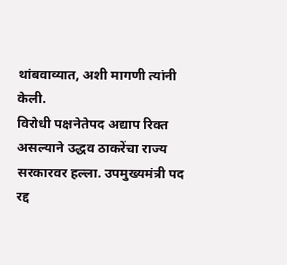थांबवाव्यात, अशी मागणी त्यांनी केली.
विरोधी पक्षनेतेपद अद्याप रिक्त असल्याने उद्धव ठाकरेंचा राज्य सरकारवर हल्ला. उपमुख्यमंत्री पद रद्द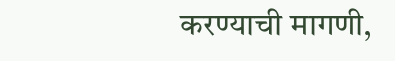करण्याची मागणी,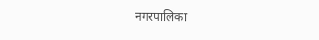नगरपालिका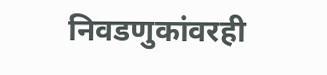निवडणुकांवरही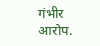गंभीर आरोप.